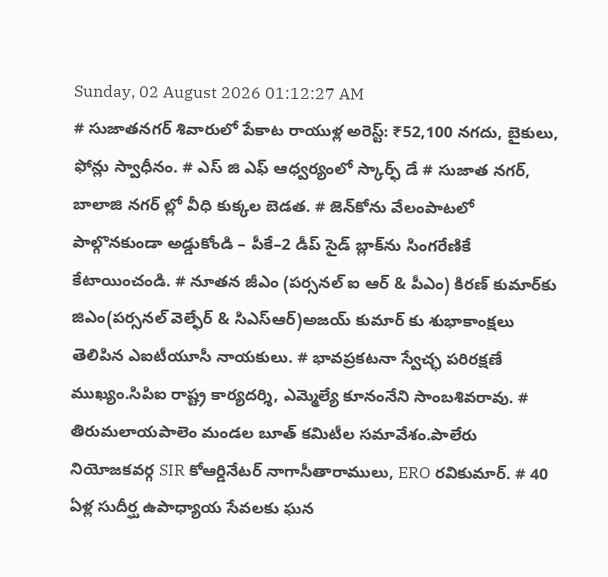Sunday, 02 August 2026 01:12:27 AM
# సుజాతనగర్ శివారులో పేకాట రాయుళ్ల అరెస్ట్: ₹52,100 నగదు, బైకులు, ఫోన్లు స్వాధీనం. # ఎస్ జి ఎఫ్ ఆధ్వర్యంలో స్కార్ఫ్ డే # సుజాత నగర్, బాలాజి నగర్ ల్లో వీధి కుక్కల బెడత. # జెన్‌కోను వేలంపాటలో పాల్గొనకుండా అడ్డుకోండి – పీకే–2 డీప్ సైడ్ బ్లాక్‌ను సింగరేణికే కేటాయించండి. # నూతన జీఎం (పర్సనల్ ఐ ఆర్ & పీఎం) కిరణ్ కుమార్‌కు జిఎం(పర్సనల్ వెల్ఫేర్ & సిఎస్ఆర్)అజయ్ కుమార్ కు శుభాకాంక్షలు తెలిపిన ఎఐటీయూసీ నాయకులు. # భావప్రకటనా స్వేచ్ఛ పరిరక్షణే ముఖ్యం.సిపిఐ రాష్ట్ర కార్యదర్శి, ఎమ్మెల్యే కూనంనేని సాంబశివరావు. # తిరుమలాయపాలెం మండల బూత్ కమిటీల సమావేశం.పాలేరు నియోజకవర్గ SIR కోఆర్డినేటర్ నాగాసీతారాములు, ERO రవికుమార్. # 40 ఏళ్ల సుదీర్ఘ ఉపాధ్యాయ సేవలకు ఘన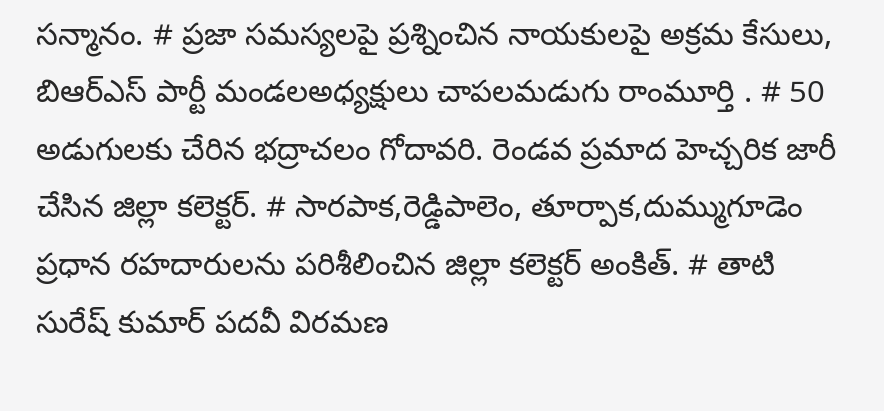సన్మానం. # ప్రజా సమస్యలపై ప్రశ్నించిన నాయకులపై అక్రమ కేసులు, బిఆర్ఎస్ పార్టీ మండలఅధ్యక్షులు చాపలమడుగు రాంమూర్తి . # 50 అడుగులకు చేరిన భద్రాచలం గోదావరి. రెండవ ప్రమాద హెచ్చరిక జారీ చేసిన జిల్లా కలెక్టర్. # సారపాక,రెడ్డిపాలెం, తూర్పాక,దుమ్ముగూడెం ప్రధాన రహదారులను పరిశీలించిన జిల్లా కలెక్టర్ అంకిత్. # తాటి సురేష్ కుమార్ పదవీ విరమణ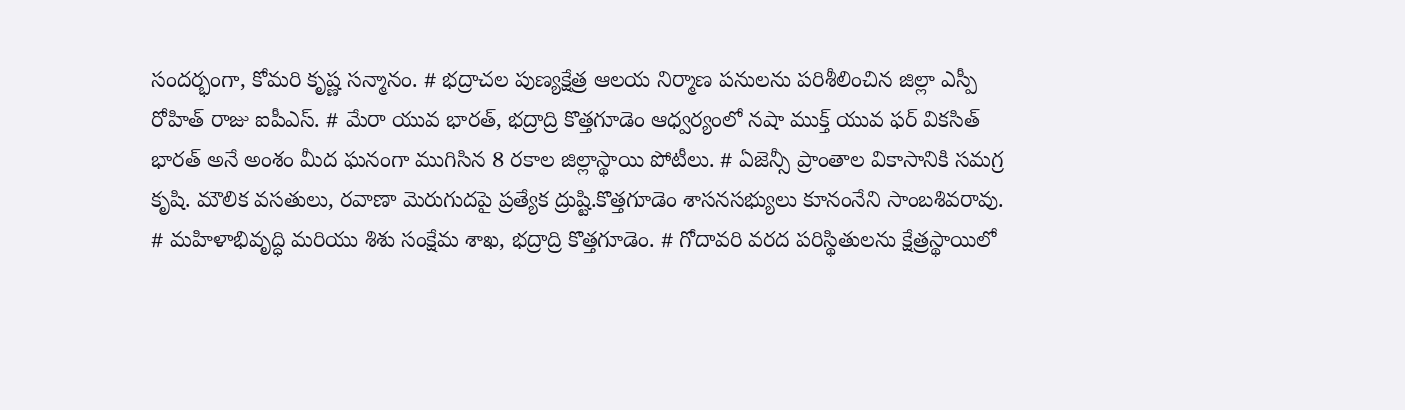సందర్భంగా, కోమరి కృష్ణ సన్మానం. # భద్రాచల పుణ్యక్షేత్ర ఆలయ నిర్మాణ పనులను పరిశీలించిన జిల్లా ఎస్పీ రోహిత్ రాజు ఐపీఎస్. # మేరా యువ భారత్, భద్రాద్రి కొత్తగూడెం ఆధ్వర్యంలో నషా ముక్త్ యువ ఫర్ వికసిత్ భారత్ అనే అంశం మీద ఘనంగా ముగిసిన 8 రకాల జిల్లాస్థాయి పోటీలు. # ఏజెన్సీ ప్రాంతాల వికాసానికి సమగ్ర కృషి. మౌలిక వసతులు, రవాణా మెరుగుదపై ప్రత్యేక ద్రుష్టి.కొత్తగూడెం శాసనసభ్యులు కూనంనేని సాంబశివరావు. # మహిళాభివృద్ధి మరియు శిశు సంక్షేమ శాఖ, భద్రాద్రి కొత్తగూడెం. # గోదావరి వరద పరిస్థితులను క్షేత్రస్థాయిలో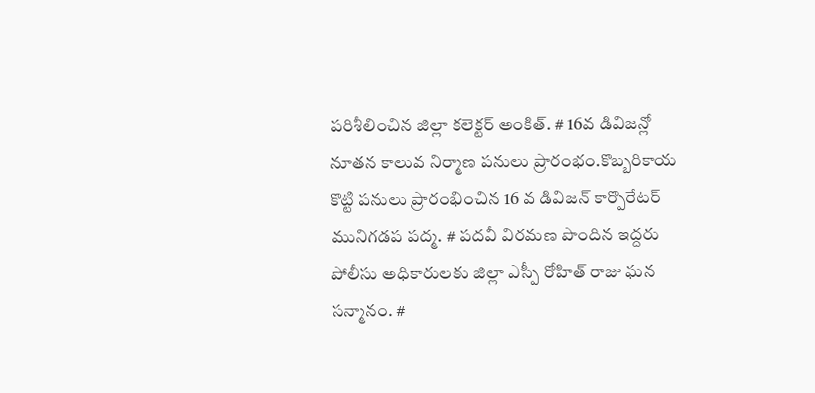పరిశీలించిన జిల్లా కలెక్టర్ అంకిత్. # 16వ డివిజన్లో నూతన కాలువ నిర్మాణ పనులు ప్రారంభం.కొబ్బరికాయ కొట్టి పనులు ప్రారంభించిన 16 వ డివిజన్ కార్పొరేటర్ మునిగడప పద్మ. # పదవీ విరమణ పొందిన ఇద్దరు పోలీసు అధికారులకు జిల్లా ఎస్పీ రోహిత్ రాజు ఘన సన్మానం. #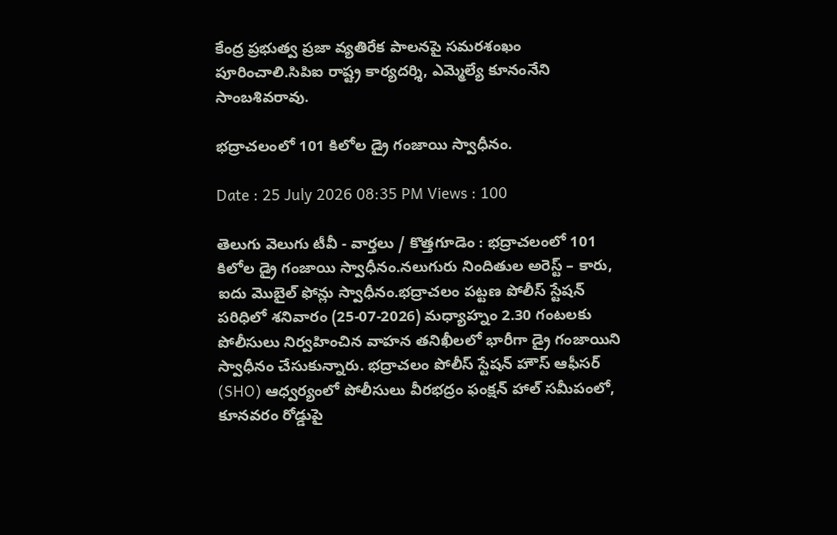కేంద్ర ప్రభుత్వ ప్రజా వ్యతిరేక పాలనపై సమరశంఖం పూరించాలి.సిపిఐ రాష్ట్ర కార్యదర్శి, ఎమ్మెల్యే కూనంనేని సాంబశివరావు.

భద్రాచలంలో 101 కిలోల డ్రై గంజాయి స్వాధీనం.

Date : 25 July 2026 08:35 PM Views : 100

తెలుగు వెలుగు టీవీ - వార్తలు / కొత్తగూడెం : భద్రాచలంలో 101 కిలోల డ్రై గంజాయి స్వాధీనం.నలుగురు నిందితుల అరెస్ట్ – కారు, ఐదు మొబైల్ ఫోన్లు స్వాధీనం.భద్రాచలం పట్టణ పోలీస్ స్టేషన్ పరిధిలో శనివారం (25-07-2026) మధ్యాహ్నం 2.30 గంటలకు పోలీసులు నిర్వహించిన వాహన తనిఖీలలో భారీగా డ్రై గంజాయిని స్వాధీనం చేసుకున్నారు. భద్రాచలం పోలీస్ స్టేషన్ హౌస్ ఆఫీసర్ (SHO) ఆధ్వర్యంలో పోలీసులు వీరభద్రం ఫంక్షన్ హాల్ సమీపంలో, కూనవరం రోడ్డుపై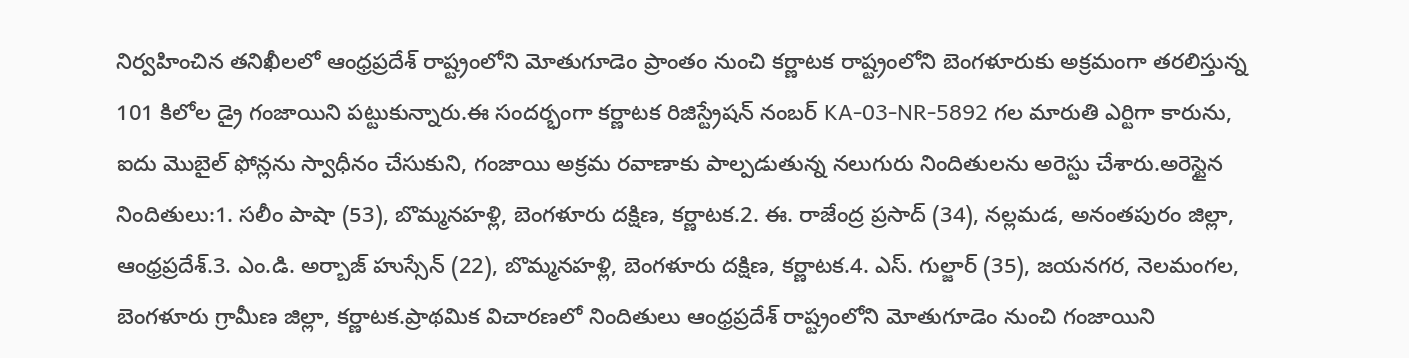నిర్వహించిన తనిఖీలలో ఆంధ్రప్రదేశ్ రాష్ట్రంలోని మోతుగూడెం ప్రాంతం నుంచి కర్ణాటక రాష్ట్రంలోని బెంగళూరుకు అక్రమంగా తరలిస్తున్న 101 కిలోల డ్రై గంజాయిని పట్టుకున్నారు.ఈ సందర్భంగా కర్ణాటక రిజిస్ట్రేషన్ నంబర్ KA-03-NR-5892 గల మారుతి ఎర్టిగా కారును, ఐదు మొబైల్ ఫోన్లను స్వాధీనం చేసుకుని, గంజాయి అక్రమ రవాణాకు పాల్పడుతున్న నలుగురు నిందితులను అరెస్టు చేశారు.అరెస్టైన నిందితులు:1. సలీం పాషా (53), బొమ్మనహళ్లి, బెంగళూరు దక్షిణ, కర్ణాటక.2. ఈ. రాజేంద్ర ప్రసాద్ (34), నల్లమడ, అనంతపురం జిల్లా, ఆంధ్రప్రదేశ్.3. ఎం.డి. అర్బాజ్ హుస్సేన్ (22), బొమ్మనహళ్లి, బెంగళూరు దక్షిణ, కర్ణాటక.4. ఎస్. గుల్జార్ (35), జయనగర, నెలమంగల, బెంగళూరు గ్రామీణ జిల్లా, కర్ణాటక.ప్రాథమిక విచారణలో నిందితులు ఆంధ్రప్రదేశ్ రాష్ట్రంలోని మోతుగూడెం నుంచి గంజాయిని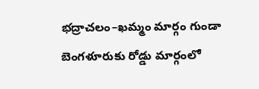భద్రాచలం–ఖమ్మం మార్గం గుండా బెంగళూరుకు రోడ్డు మార్గంలో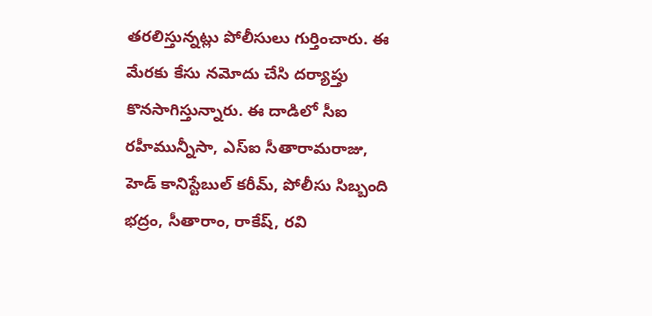తరలిస్తున్నట్లు పోలీసులు గుర్తించారు. ఈ మేరకు కేసు నమోదు చేసి దర్యాప్తు కొనసాగిస్తున్నారు. ఈ దాడిలో సీఐ రహీమున్నీసా, ఎస్‌ఐ సీతారామరాజు, హెడ్ కానిస్టేబుల్ కరీమ్, పోలీసు సిబ్బంది భద్రం, సీతారాం, రాకేష్, రవి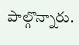పాల్గొన్నారు.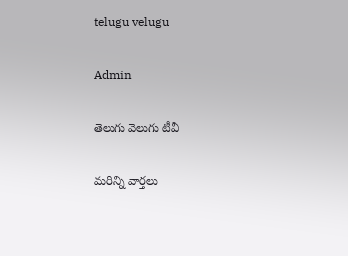telugu velugu

Admin

తెలుగు వెలుగు టీవీ

మరిన్ని వార్తలు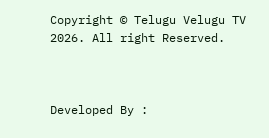Copyright © Telugu Velugu TV 2026. All right Reserved.



Developed By :